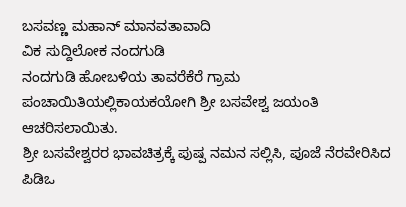ಬಸವಣ್ಣ ಮಹಾನ್ ಮಾನವತಾವಾದಿ
ವಿಕ ಸುದ್ದಿಲೋಕ ನಂದಗುಡಿ
ನಂದಗುಡಿ ಹೋಬಳಿಯ ತಾವರೆಕೆರೆ ಗ್ರಾಮ ಪಂಚಾಯಿತಿಯಲ್ಲಿಕಾಯಕಯೋಗಿ ಶ್ರೀ ಬಸವೇಶ್ವ ಜಯಂತಿ ಆಚರಿಸಲಾಯಿತು.
ಶ್ರೀ ಬಸವೇಶ್ವರರ ಭಾವಚಿತ್ರಕ್ಕೆ ಪುಷ್ಪ ನಮನ ಸಲ್ಲಿಸಿ, ಪೂಜೆ ನೆರವೇರಿಸಿದ ಪಿಡಿಒ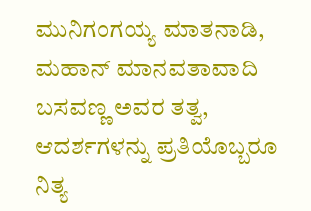ಮುನಿಗಂಗಯ್ಯ ಮಾತನಾಡಿ, ಮಹಾನ್ ಮಾನವತಾವಾದಿ ಬಸವಣ್ಣ ಅವರ ತತ್ವ, ಆದರ್ಶಗಳನ್ನು ಪ್ರತಿಯೊಬ್ಬರೂ ನಿತ್ಯ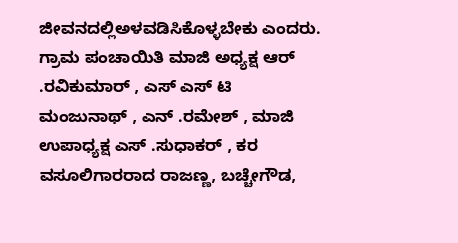ಜೀವನದಲ್ಲಿಅಳವಡಿಸಿಕೊಳ್ಳಬೇಕು ಎಂದರು.
ಗ್ರಾಮ ಪಂಚಾಯಿತಿ ಮಾಜಿ ಅಧ್ಯಕ್ಷ ಆರ್ .ರವಿಕುಮಾರ್ , ಎಸ್ ಎಸ್ ಟಿ ಮಂಜುನಾಥ್ , ಎನ್ .ರಮೇಶ್ , ಮಾಜಿ ಉಪಾಧ್ಯಕ್ಷ ಎಸ್ .ಸುಧಾಕರ್ , ಕರ ವಸೂಲಿಗಾರರಾದ ರಾಜಣ್ಣ, ಬಚ್ಚೇಗೌಡ,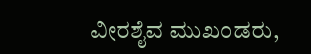ವೀರಶೈವ ಮುಖಂಡರು,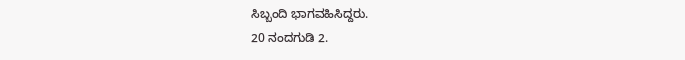ಸಿಬ್ಬಂದಿ ಭಾಗವಹಿಸಿದ್ದರು.
20 ನಂದಗುಡಿ 2.